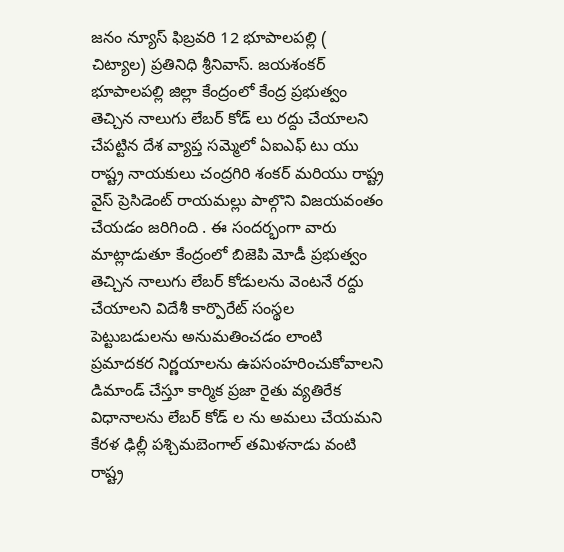జనం న్యూస్ ఫిబ్రవరి 12 భూపాలపల్లి ( చిట్యాల) ప్రతినిధి శ్రీనివాస్. జయశంకర్ భూపాలపల్లి జిల్లా కేంద్రంలో కేంద్ర ప్రభుత్వం తెచ్చిన నాలుగు లేబర్ కోడ్ లు రద్దు చేయాలని చేపట్టిన దేశ వ్యాప్త సమ్మెలో ఏఐఎఫ్ టు యు రాష్ట్ర నాయకులు చంద్రగిరి శంకర్ మరియు రాష్ట్ర వైస్ ప్రెసిడెంట్ రాయమల్లు పాల్గొని విజయవంతం చేయడం జరిగింది . ఈ సందర్భంగా వారు మాట్లాడుతూ కేంద్రంలో బిజెపి మోడీ ప్రభుత్వం తెచ్చిన నాలుగు లేబర్ కోడులను వెంటనే రద్దు చేయాలని విదేశీ కార్పొరేట్ సంస్థల పెట్టుబడులను అనుమతించడం లాంటి ప్రమాదకర నిర్ణయాలను ఉపసంహరించుకోవాలని డిమాండ్ చేస్తూ కార్మిక ప్రజా రైతు వ్యతిరేక విధానాలను లేబర్ కోడ్ ల ను అమలు చేయమని కేరళ ఢిల్లీ పశ్చిమబెంగాల్ తమిళనాడు వంటి రాష్ట్ర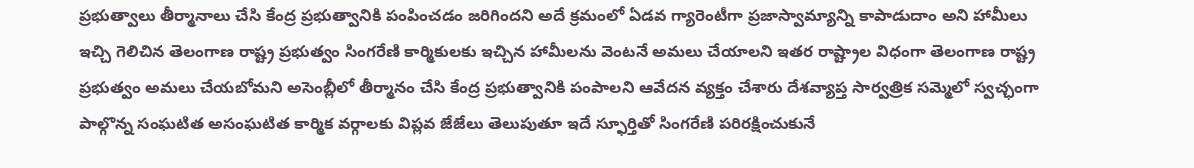ప్రభుత్వాలు తీర్మానాలు చేసి కేంద్ర ప్రభుత్వానికి పంపించడం జరిగిందని అదే క్రమంలో ఏడవ గ్యారెంటీగా ప్రజాస్వామ్యాన్ని కాపాడుదాం అని హామీలు ఇచ్చి గెలిచిన తెలంగాణ రాష్ట్ర ప్రభుత్వం సింగరేణి కార్మికులకు ఇచ్చిన హామీలను వెంటనే అమలు చేయాలని ఇతర రాష్ట్రాల విధంగా తెలంగాణ రాష్ట్ర ప్రభుత్వం అమలు చేయబోమని అసెంబ్లీలో తీర్మానం చేసి కేంద్ర ప్రభుత్వానికి పంపాలని ఆవేదన వ్యక్తం చేశారు దేశవ్యాప్త సార్వత్రిక సమ్మెలో స్వచ్ఛంగా పాల్గొన్న సంఘటిత అసంఘటిత కార్మిక వర్గాలకు విప్లవ జేజేలు తెలుపుతూ ఇదే స్ఫూర్తితో సింగరేణి పరిరక్షించుకునే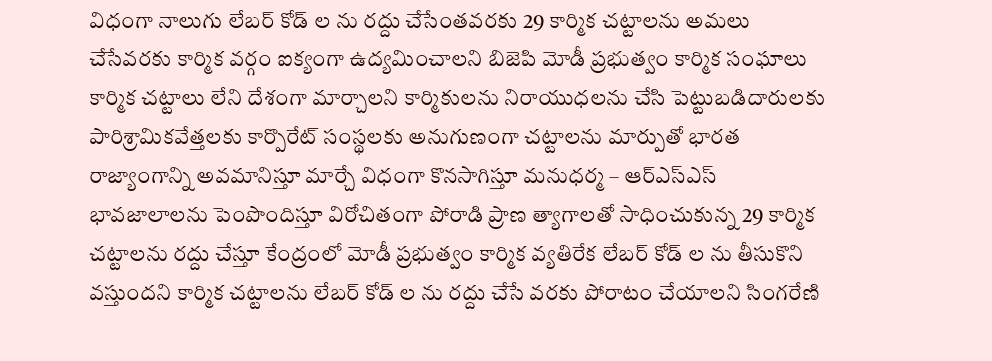విధంగా నాలుగు లేబర్ కోడ్ ల ను రద్దు చేసేంతవరకు 29 కార్మిక చట్టాలను అమలు చేసేవరకు కార్మిక వర్గం ఐక్యంగా ఉద్యమించాలని బిజెపి మోడీ ప్రభుత్వం కార్మిక సంఘాలు కార్మిక చట్టాలు లేని దేశంగా మార్చాలని కార్మికులను నిరాయుధలను చేసి పెట్టుబడిదారులకు పారిశ్రామికవేత్తలకు కార్పొరేట్ సంస్థలకు అనుగుణంగా చట్టాలను మార్పుతో భారత రాజ్యాంగాన్ని అవమానిస్తూ మార్చే విధంగా కొనసాగిస్తూ మనుధర్మ – ఆర్ఎస్ఎస్ భావజాలాలను పెంపొందిస్తూ విరోచితంగా పోరాడి ప్రాణ త్యాగాలతో సాధించుకున్న 29 కార్మిక చట్టాలను రద్దు చేస్తూ కేంద్రంలో మోడీ ప్రభుత్వం కార్మిక వ్యతిరేక లేబర్ కోడ్ ల ను తీసుకొని వస్తుందని కార్మిక చట్టాలను లేబర్ కోడ్ ల ను రద్దు చేసే వరకు పోరాటం చేయాలని సింగరేణి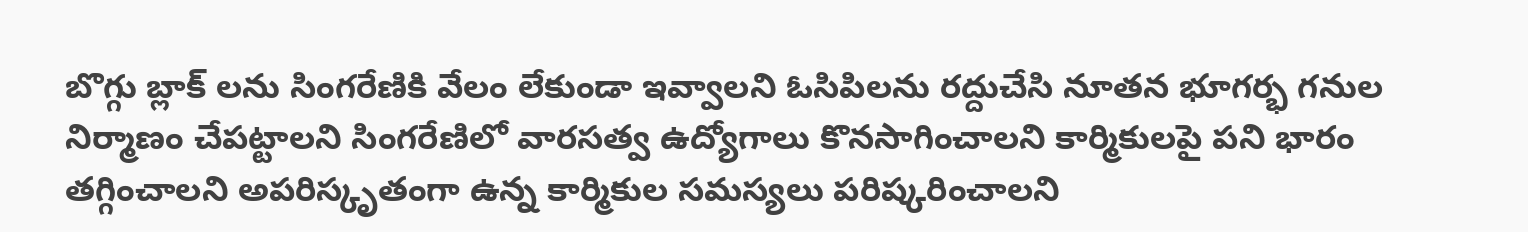బొగ్గు బ్లాక్ లను సింగరేణికి వేలం లేకుండా ఇవ్వాలని ఓసిపిలను రద్దుచేసి నూతన భూగర్భ గనుల నిర్మాణం చేపట్టాలని సింగరేణిలో వారసత్వ ఉద్యోగాలు కొనసాగించాలని కార్మికులపై పని భారం తగ్గించాలని అపరిస్కృతంగా ఉన్న కార్మికుల సమస్యలు పరిష్కరించాలని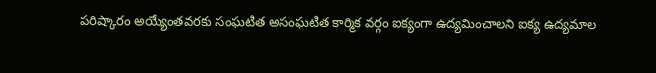పరిష్కారం అయ్యేంతవరకు సంఘటిత అసంఘటిత కార్మిక వర్గం ఐక్యంగా ఉద్యమించాలని ఐక్య ఉద్యమాల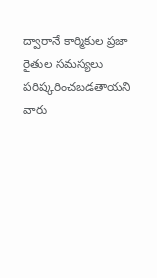ద్వారానే కార్మికుల ప్రజా రైతుల సమస్యలు పరిష్కరించబడతాయని వారు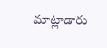మాట్లాడారు